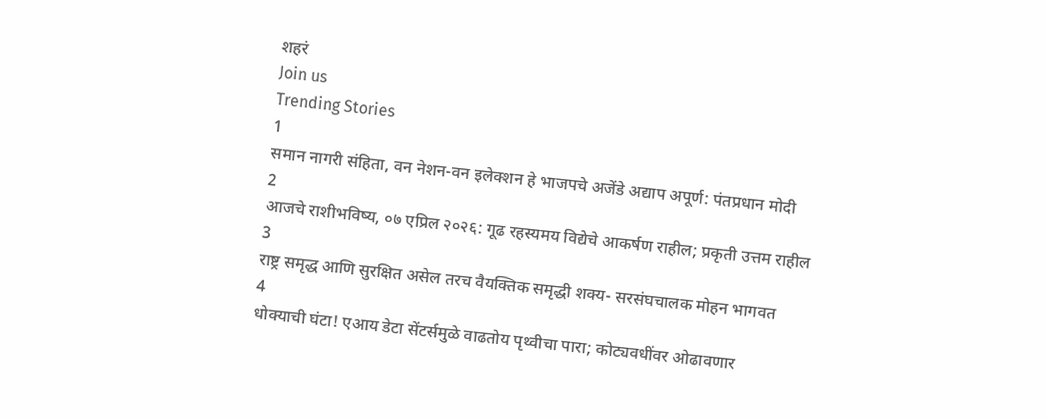शहरं
Join us
Trending Stories
1
समान नागरी संहिता, वन नेशन-वन इलेक्शन हे भाजपचे अजेंडे अद्याप अपूर्ण: पंतप्रधान मोदी
2
आजचे राशीभविष्य, ०७ एप्रिल २०२६: गूढ रहस्यमय विद्येचे आकर्षण राहील; प्रकृती उत्तम राहील
3
राष्ट्र समृद्ध आणि सुरक्षित असेल तरच वैयक्तिक समृद्धी शक्य- सरसंघचालक मोहन भागवत
4
धोक्याची घंटा! एआय डेटा सेंटर्समुळे वाढतोय पृथ्वीचा पारा; कोट्यवधींवर ओढावणार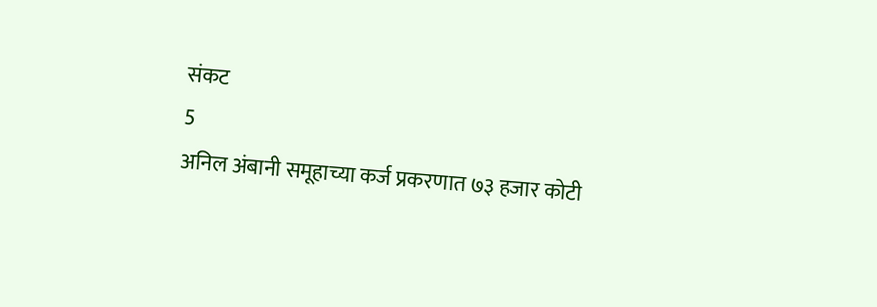संकट
5
अनिल अंबानी समूहाच्या कर्ज प्रकरणात ७३ हजार कोटी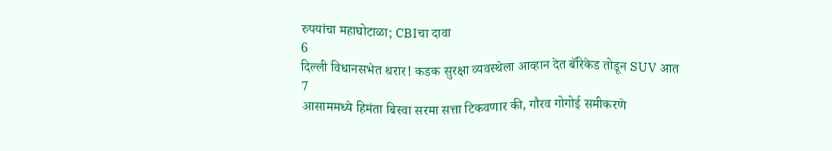रुपयांचा महाघोटाळा; CBIचा दावा
6
दिल्ली विधानसभेत थरार! कडक सुरक्षा व्यवस्थेला आव्हान देत बॅरिकेड तोडून SUV आत
7
आसाममध्ये हिमंता बिस्वा सरमा सत्ता टिकवणार की, गौरव गोगोई समीकरणे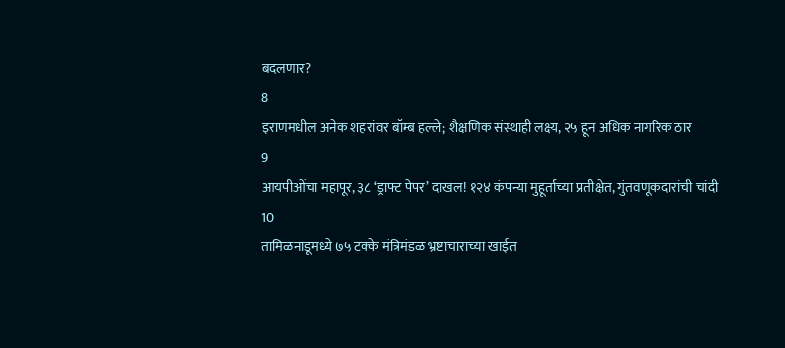बदलणार?
8
इराणमधील अनेक शहरांवर बॉम्ब हल्ले; शैक्षणिक संस्थाही लक्ष्य, २५ हून अधिक नागरिक ठार
9
आयपीओंचा महापूर, ३८ ‘ड्राफ्ट पेपर’ दाखल! १२४ कंपन्या मुहूर्ताच्या प्रतीक्षेत, गुंतवणूकदारांची चांदी
10
तामिळनाडूमध्ये ७५ टक्के मंत्रिमंडळ भ्रष्टाचाराच्या खाईत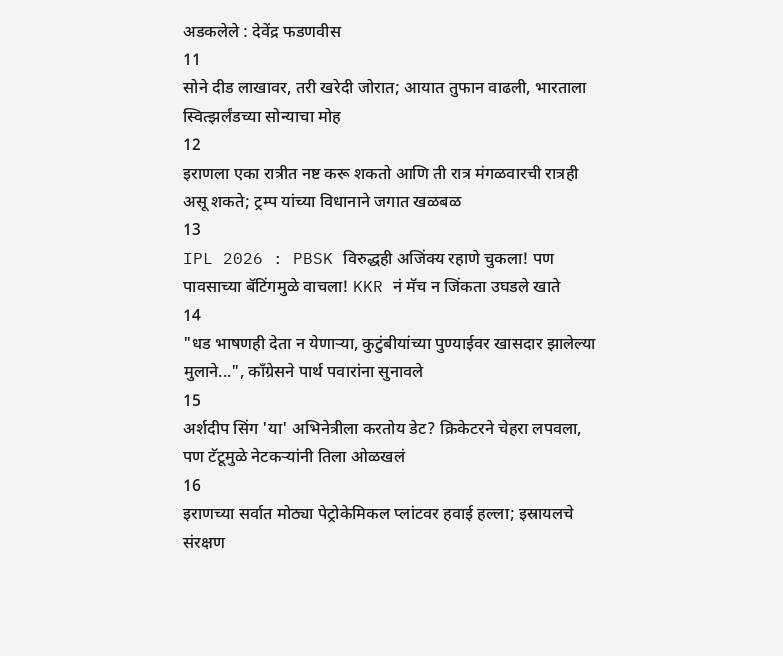अडकलेले : देवेंद्र फडणवीस
11
सोने दीड लाखावर, तरी खरेदी जोरात; आयात तुफान वाढली, भारताला स्वित्झर्लंडच्या सोन्याचा मोह
12
इराणला एका रात्रीत नष्ट करू शकतो आणि ती रात्र मंगळवारची रात्रही असू शकते; ट्रम्प यांच्या विधानाने जगात खळबळ
13
IPL 2026 : PBSK विरुद्धही अजिंक्य रहाणे चुकला! पण पावसाच्या बॅटिंगमुळे वाचला! KKR नं मॅच न जिंकता उघडले खाते
14
"धड भाषणही देता न येणाऱ्या, कुटुंबीयांच्या पुण्याईवर खासदार झालेल्या मुलाने...", काँग्रेसने पार्थ पवारांना सुनावले
15
अर्शदीप सिंग 'या' अभिनेत्रीला करतोय डेट? क्रिकेटरने चेहरा लपवला, पण टॅटूमुळे नेटकऱ्यांनी तिला ओळखलं
16
इराणच्या सर्वात मोठ्या पेट्रोकेमिकल प्लांटवर हवाई हल्ला; इस्रायलचे संरक्षण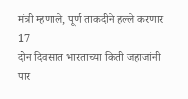मंत्री म्हणाले, पूर्ण ताकदीने हल्ले करणार
17
दोन दिवसात भारताच्या किती जहाजांनी पार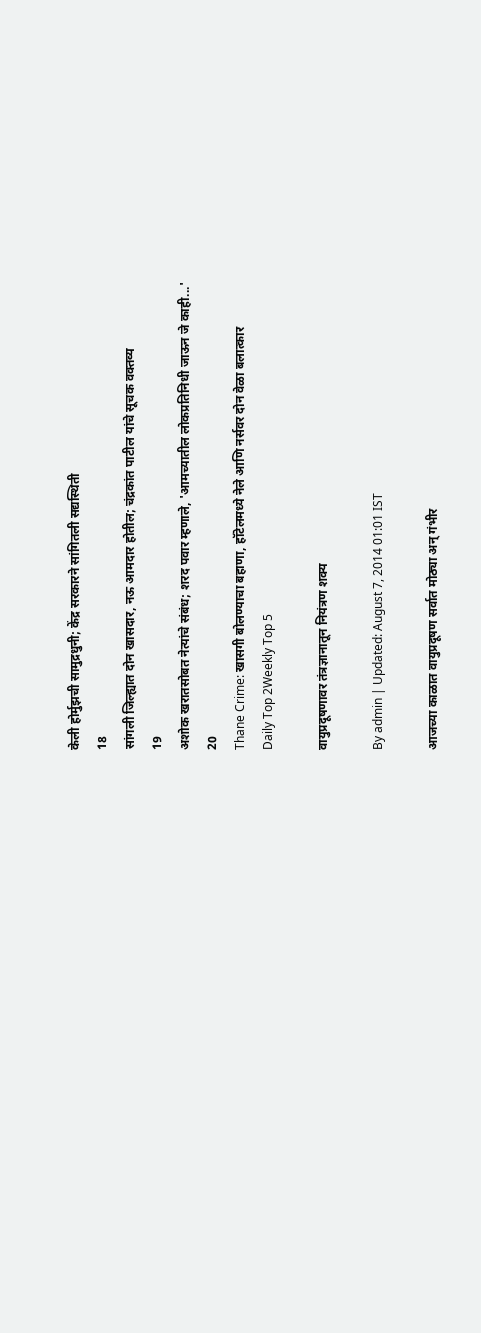केली होर्मुझची सामुद्रधुनी; केंद्र सरकारने सांगितली सद्यस्थिती
18
सांगली जिल्ह्यात दोन खासदार, नऊ आमदार होतील; चंद्रकांत पाटील यांचे सूचक वक्तव्य
19
अशोक खरातसोबत नेत्यांचे संबंध; शरद पवार म्हणाले, 'आमच्यातील लोकप्रतिनिधी जाऊन जे काही...'
20
Thane Crime: खासगी बोलण्याचा बहाणा, हॉटेलमध्ये नेले आणि नर्सवर दोन वेळा बलात्कार
Daily Top 2Weekly Top 5

वायुप्रदूषणावर तंत्रज्ञानातून नियंत्रण शक्य

By admin | Updated: August 7, 2014 01:01 IST

आजच्या काळात वायुप्रदूषण सर्वात मोठ्या अन् गंभीर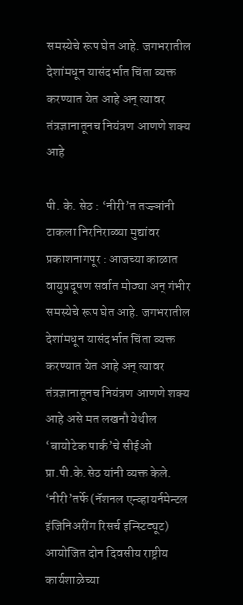समस्येचे रूप घेत आहे. जगभरातील देशांमधून यासंदर्भात चिंता व्यक्त करण्यात येत आहे अन् त्यावर तंत्रज्ञानातूनच नियंत्रण आणणे शक्य आहे

पी. के. सेठ : ‘नीरी’त तज्ज्ञांनी टाकला निरनिराळ्या मुद्यांवर प्रकाशनागपूर : आजच्या काळात वायुप्रदूषण सर्वात मोठ्या अन् गंभीर समस्येचे रूप घेत आहे. जगभरातील देशांमधून यासंदर्भात चिंता व्यक्त करण्यात येत आहे अन् त्यावर तंत्रज्ञानातूनच नियंत्रण आणणे शक्य आहे असे मत लखनौ येथील ‘बायोटेक पार्क’चे सीईओ प्रा.पी.के.सेठ यांनी व्यक्त केले. ‘नीरी’तर्फे (नॅशनल एन्व्हायर्नमेन्टल इंजिनिअरींग रिसर्च इन्स्टिट्यूट) आयोजित दोन दिवसीय राष्ट्रीय कार्यशाळेच्या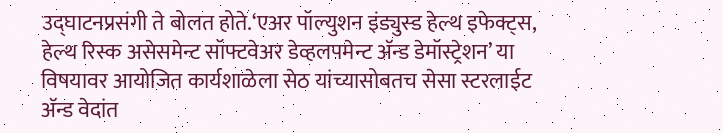उद्घाटनप्रसंगी ते बोलत होते.‘एअर पॉल्युशन इंड्युस्ड हेल्थ इफेक्ट्स, हेल्थ रिस्क असेसमेन्ट सॉफ्टवेअर डेव्हलपमेन्ट अ‍ॅन्ड डेमॉस्ट्रेशन’ या विषयावर आयोजित कार्यशाळेला सेठ यांच्यासोबतच सेसा स्टरलाईट अ‍ॅन्ड वेदांत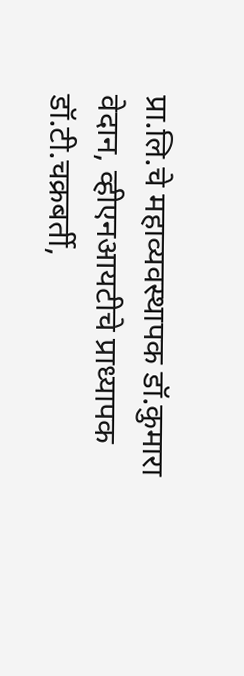प्रा.लि.चे महाव्यवस्थापक डॉ.कुमारा वेदान, व्हीएनआयटीचे प्राध्यापक डॉ.टी.चक्रबर्ती,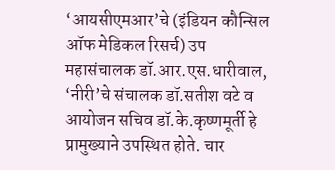‘आयसीएमआर’चे (इंडियन कौन्सिल ऑफ मेडिकल रिसर्च) उप महासंचालक डॉ.आर.एस.धारीवाल, ‘नीरी’चे संचालक डॉ.सतीश वटे व आयोजन सचिव डॉ.के.कृष्णमूर्ती हे प्रामुख्याने उपस्थित होते. चार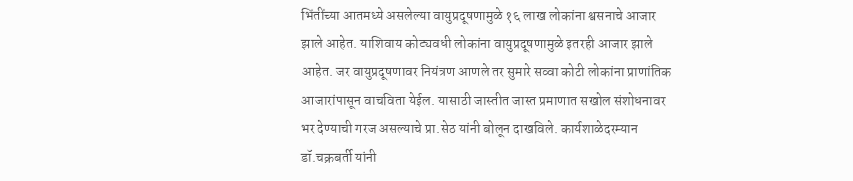भिंतींच्या आतमध्ये असलेल्या वायुप्रदूषणामुळे १६ लाख लोकांना श्वसनाचे आजार झाले आहेत. याशिवाय कोट्यवधी लोकांना वायुप्रदूषणामुळे इतरही आजार झाले आहेत. जर वायुप्रदूषणावर नियंत्रण आणले तर सुमारे सव्वा कोटी लोकांना प्राणांतिक आजारांपासून वाचविता येईल. यासाठी जास्तीत जास्त प्रमाणात सखोल संशोधनावर भर देण्याची गरज असल्याचे प्रा.सेठ यांनी बोलून दाखविले. कार्यशाळेदरम्यान डॉ.चक्रबर्ती यांनी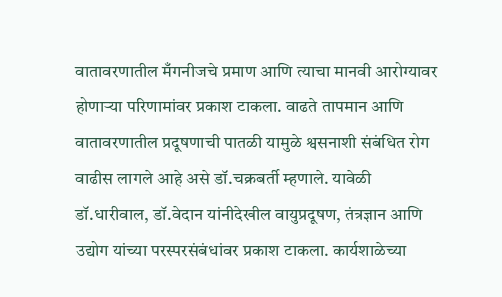वातावरणातील मँगनीजचे प्रमाण आणि त्याचा मानवी आरोग्यावर होणाऱ्या परिणामांवर प्रकाश टाकला. वाढते तापमान आणि वातावरणातील प्रदूषणाची पातळी यामुळे श्वसनाशी संबंधित रोग वाढीस लागले आहे असे डॉ.चक्रबर्ती म्हणाले. यावेळी डॉ.धारीवाल, डॉ.वेदान यांनीदेखील वायुप्रदूषण, तंत्रज्ञान आणि उद्योग यांच्या परस्परसंबंधांवर प्रकाश टाकला. कार्यशाळेच्या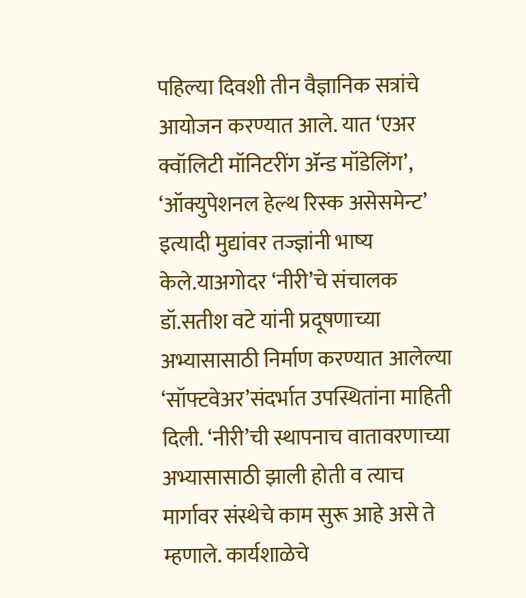पहिल्या दिवशी तीन वैज्ञानिक सत्रांचे आयोजन करण्यात आले. यात ‘एअर क्वॉलिटी मॉनिटरींग अ‍ॅन्ड मॉडेलिंग’, ‘ऑक्युपेशनल हेल्थ रिस्क असेसमेन्ट’ इत्यादी मुद्यांवर तज्ज्ञांनी भाष्य केले.याअगोदर ‘नीरी’चे संचालक डॉ.सतीश वटे यांनी प्रदूषणाच्या अभ्यासासाठी निर्माण करण्यात आलेल्या ‘सॉफ्टवेअर’संदर्भात उपस्थितांना माहिती दिली. ‘नीरी’ची स्थापनाच वातावरणाच्या अभ्यासासाठी झाली होती व त्याच मार्गावर संस्थेचे काम सुरू आहे असे ते म्हणाले. कार्यशाळेचे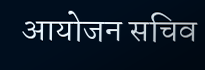आयोजन सचिव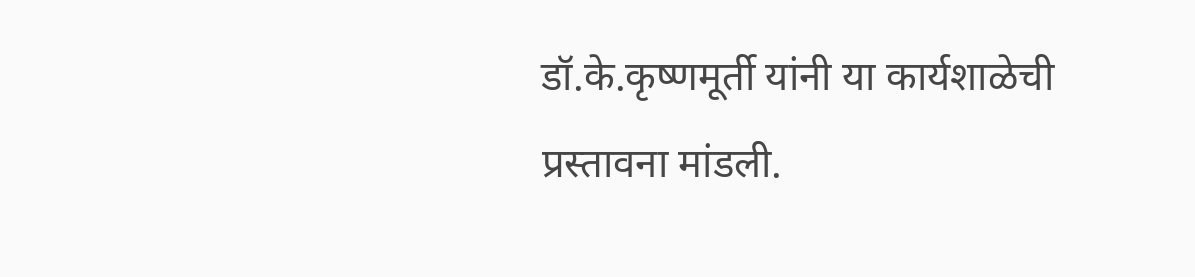डॉ.के.कृष्णमूर्ती यांनी या कार्यशाळेची प्रस्तावना मांडली.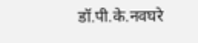डॉ.पी.के.नवघरे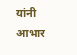यांनी आभार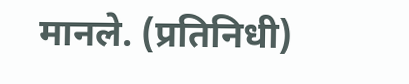मानले. (प्रतिनिधी)